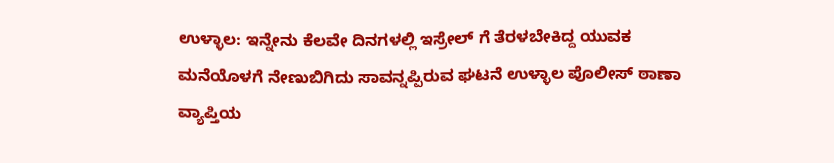ಉಳ್ಳಾಲ: ಇನ್ನೇನು ಕೆಲವೇ ದಿನಗಳಲ್ಲಿ ಇಸ್ರೇಲ್ ಗೆ ತೆರಳಬೇಕಿದ್ದ ಯುವಕ ಮನೆಯೊಳಗೆ ನೇಣುಬಿಗಿದು ಸಾವನ್ನಪ್ಪಿರುವ ಘಟನೆ ಉಳ್ಳಾಲ ಪೊಲೀಸ್ ಠಾಣಾ ವ್ಯಾಪ್ತಿಯ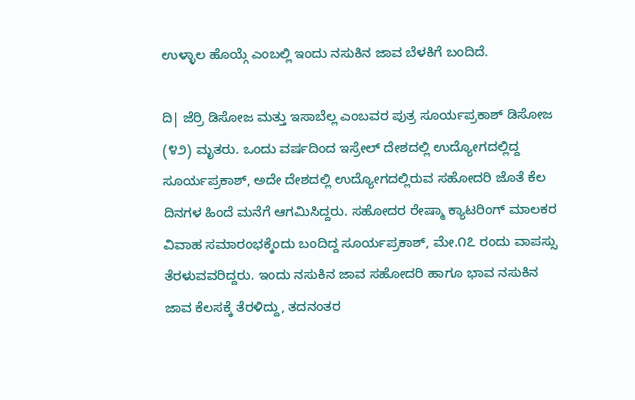ಉಳ್ಳಾಲ ಹೊಯ್ಗೆ ಎಂಬಲ್ಲಿ ಇಂದು ನಸುಕಿನ ಜಾವ ಬೆಳಕಿಗೆ ಬಂದಿದೆ.

ದಿ| ಜೆರ್ರಿ ಡಿಸೋಜ ಮತ್ತು ಇಸಾಬೆಲ್ಲ ಎಂಬವರ ಪುತ್ರ ಸೂರ್ಯಪ್ರಕಾಶ್ ಡಿಸೋಜ (೪೨) ಮೃತರು. ಒಂದು ವರ್ಷದಿಂದ ಇಸ್ರೇಲ್ ದೇಶದಲ್ಲಿ ಉದ್ಯೋಗದಲ್ಲಿದ್ದ ಸೂರ್ಯಪ್ರಕಾಶ್, ಅದೇ ದೇಶದಲ್ಲಿ ಉದ್ಯೋಗದಲ್ಲಿರುವ ಸಹೋದರಿ ಜೊತೆ ಕೆಲ ದಿನಗಳ ಹಿಂದೆ ಮನೆಗೆ ಆಗಮಿಸಿದ್ದರು. ಸಹೋದರ ರೇಷ್ಮಾ ಕ್ಯಾಟರಿಂಗ್ ಮಾಲಕರ ವಿವಾಹ ಸಮಾರಂಭಕ್ಕೆಂದು ಬಂದಿದ್ದ ಸೂರ್ಯಪ್ರಕಾಶ್, ಮೇ.೧೭ ರಂದು ವಾಪಸ್ಸು ತೆರಳುವವರಿದ್ದರು. ಇಂದು ನಸುಕಿನ ಜಾವ ಸಹೋದರಿ ಹಾಗೂ ಭಾವ ನಸುಕಿನ ಜಾವ ಕೆಲಸಕ್ಕೆ ತೆರಳಿದ್ದು, ತದನಂತರ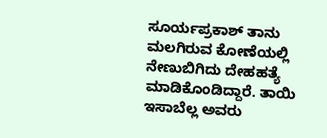ಸೂರ್ಯಪ್ರಕಾಶ್ ತಾನು ಮಲಗಿರುವ ಕೋಣೆಯಲ್ಲಿ ನೇಣುಬಿಗಿದು ದೇಹಹತ್ಯೆ ಮಾಡಿಕೊಂಡಿದ್ದಾರೆ. ತಾಯಿ ಇಸಾಬೆಲ್ಲ ಅವರು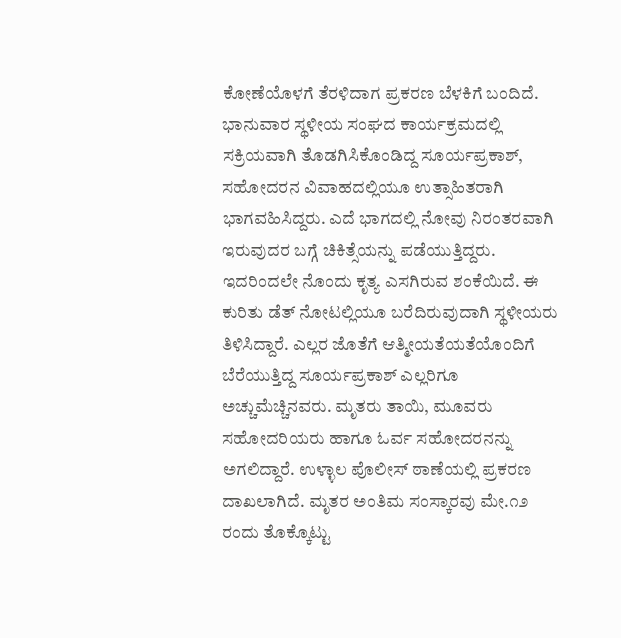ಕೋಣೆಯೊಳಗೆ ತೆರಳಿದಾಗ ಪ್ರಕರಣ ಬೆಳಕಿಗೆ ಬಂದಿದೆ. ಭಾನುವಾರ ಸ್ಥಳೀಯ ಸಂಘದ ಕಾರ್ಯಕ್ರಮದಲ್ಲಿ ಸಕ್ರಿಯವಾಗಿ ತೊಡಗಿಸಿಕೊಂಡಿದ್ದ ಸೂರ್ಯಪ್ರಕಾಶ್, ಸಹೋದರನ ವಿವಾಹದಲ್ಲಿಯೂ ಉತ್ಸಾಹಿತರಾಗಿ ಭಾಗವಹಿಸಿದ್ದರು. ಎದೆ ಭಾಗದಲ್ಲಿ ನೋವು ನಿರಂತರವಾಗಿ ಇರುವುದರ ಬಗ್ಗೆ ಚಿಕಿತ್ಸೆಯನ್ನು ಪಡೆಯುತ್ತಿದ್ದರು. ಇದರಿಂದಲೇ ನೊಂದು ಕೃತ್ಯ ಎಸಗಿರುವ ಶಂಕೆಯಿದೆ. ಈ ಕುರಿತು ಡೆತ್ ನೋಟಲ್ಲಿಯೂ ಬರೆದಿರುವುದಾಗಿ ಸ್ಥಳೀಯರು ತಿಳಿಸಿದ್ದಾರೆ. ಎಲ್ಲರ ಜೊತೆಗೆ ಆತ್ಮೀಯತೆಯತೆಯೊಂದಿಗೆ ಬೆರೆಯುತ್ತಿದ್ದ ಸೂರ್ಯಪ್ರಕಾಶ್ ಎಲ್ಲರಿಗೂ ಅಚ್ಚುಮೆಚ್ಚಿನವರು. ಮೃತರು ತಾಯಿ, ಮೂವರು ಸಹೋದರಿಯರು ಹಾಗೂ ಓರ್ವ ಸಹೋದರನನ್ನು ಅಗಲಿದ್ದಾರೆ. ಉಳ್ಳಾಲ ಪೊಲೀಸ್ ಠಾಣೆಯಲ್ಲಿ ಪ್ರಕರಣ ದಾಖಲಾಗಿದೆ. ಮೃತರ ಅಂತಿಮ ಸಂಸ್ಕಾರವು ಮೇ.೧೨ ರಂದು ತೊಕ್ಕೊಟ್ಟು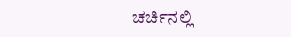ಚರ್ಚಿನಲ್ಲಿ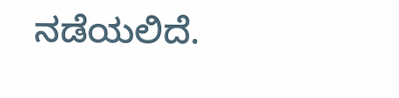ನಡೆಯಲಿದೆ.